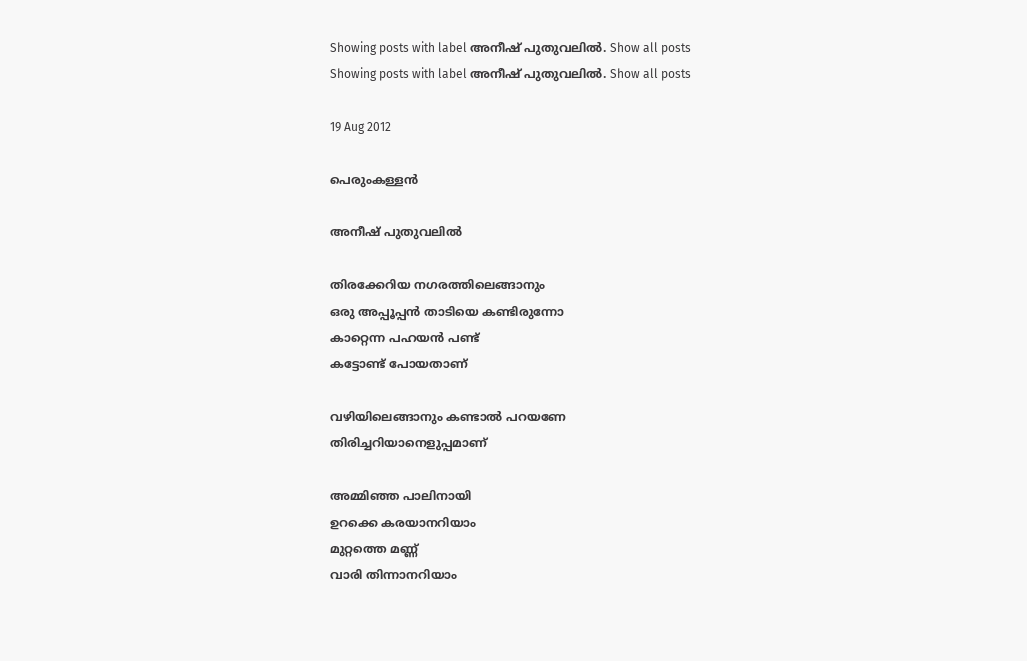Showing posts with label അനീഷ്‌ പുതുവലില്‍. Show all posts
Showing posts with label അനീഷ്‌ പുതുവലില്‍. Show all posts

19 Aug 2012

പെരുംകള്ളന്‍

അനീഷ് പുതുവലിൽ

തിരക്കേറിയ നഗരത്തിലെങ്ങാനും
ഒരു അപ്പൂപ്പന്‍ താടിയെ കണ്ടിരുന്നോ
കാറ്റെന്ന പഹയന്‍ പണ്ട്
കട്ടോണ്ട് പോയതാണ്

വഴിയിലെങ്ങാനും കണ്ടാല്‍ പറയണേ
തിരിച്ചറിയാനെളുപ്പമാണ്

അമ്മിഞ്ഞ പാലിനായി
ഉറക്കെ കരയാനറിയാം
മുറ്റത്തെ മണ്ണ്
വാരി തിന്നാനറിയാം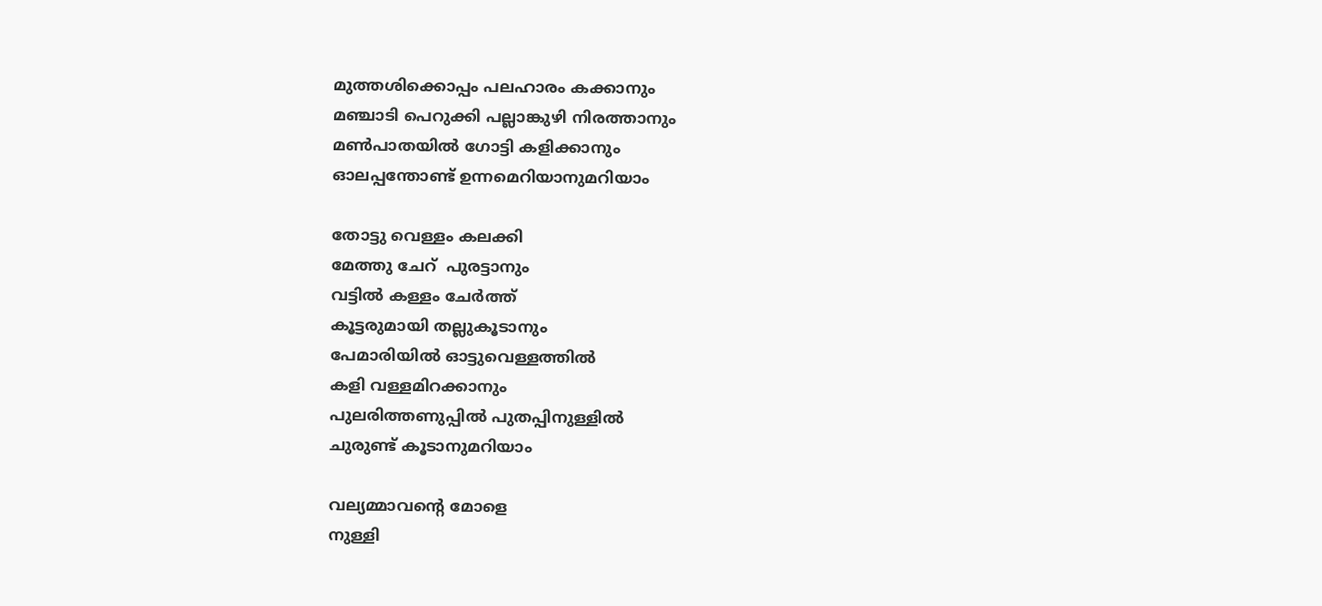മുത്തശിക്കൊപ്പം പലഹാരം കക്കാനും
മഞ്ചാടി പെറുക്കി പല്ലാങ്കുഴി നിരത്താനും
മണ്‍പാതയില്‍ ഗോട്ടി കളിക്കാനും
ഓലപ്പന്തോണ്ട് ഉന്നമെറിയാനുമറിയാം

തോട്ടു വെള്ളം കലക്കി
മേത്തു ചേറ്  പുരട്ടാനും
വട്ടില്‍ കള്ളം ചേര്‍ത്ത്
കൂട്ടരുമായി തല്ലുകൂടാനും
പേമാരിയില്‍ ഓട്ടുവെള്ളത്തില്‍
കളി വള്ളമിറക്കാനും
പുലരിത്തണുപ്പില്‍ പുതപ്പിനുള്ളില്‍
ചുരുണ്ട് കൂടാനുമറിയാം

വല്യമ്മാവന്‍റെ മോളെ
നുള്ളി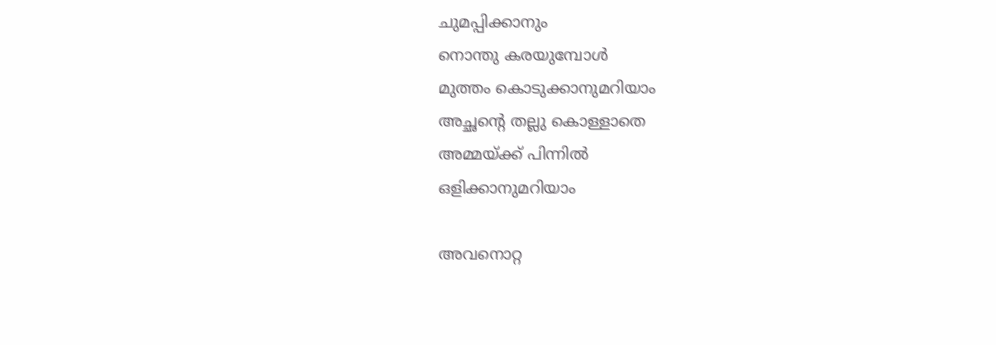ചുമപ്പിക്കാനും
നൊന്തു കരയുമ്പോള്‍
മുത്തം കൊടുക്കാനുമറിയാം
അച്ഛന്റെ തല്ലു കൊള്ളാതെ
അമ്മയ്ക്ക് പിന്നില്‍
ഒളിക്കാനുമറിയാം

അവനൊറ്റ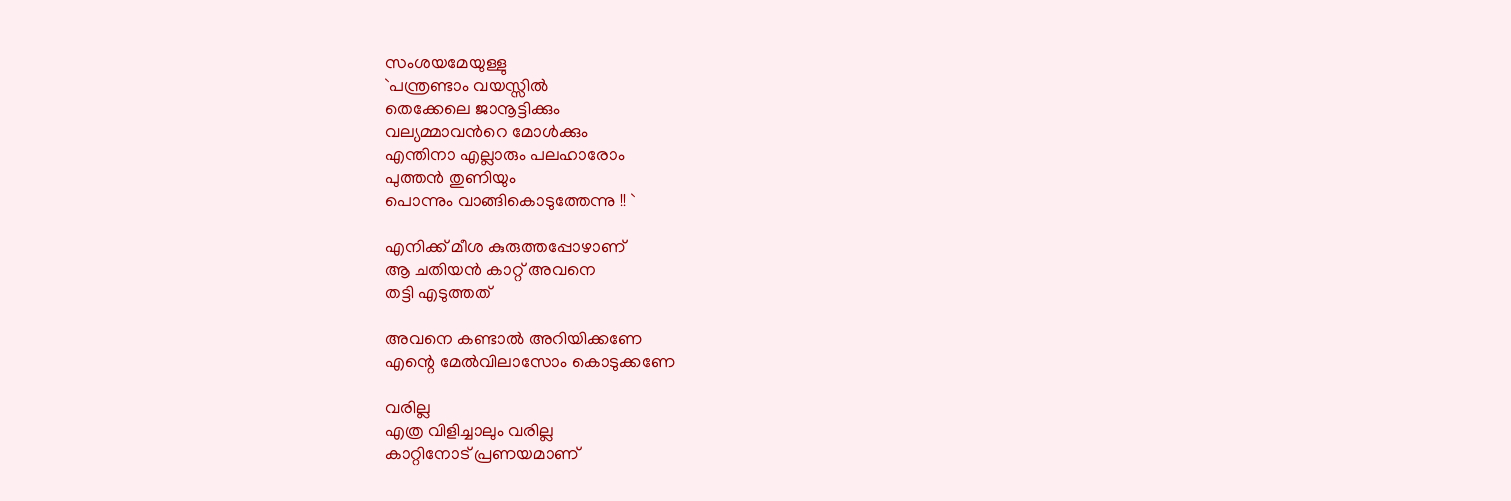സംശയമേയുള്ളു
`പന്ത്രണ്ടാം വയസ്സില്‍
തെക്കേലെ ജാനൂട്ടിക്കും
വല്യമ്മാവന്‍റെ മോള്‍ക്കും
എന്തിനാ എല്ലാരും പലഹാരോം
പുത്തന്‍ തുണിയും
പൊന്നും വാങ്ങികൊടുത്തേന്നു !! `

എനിക്ക് മീശ കുരുത്തപ്പോഴാണ്
ആ ചതിയന്‍ കാറ്റ് അവനെ
തട്ടി എടുത്തത്

അവനെ കണ്ടാല്‍ അറിയിക്കണേ
എന്റെ മേല്‍വിലാസോം കൊടുക്കണേ

വരില്ല
എത്ര വിളിച്ചാലും വരില്ല
കാറ്റിനോട് പ്രണയമാണ്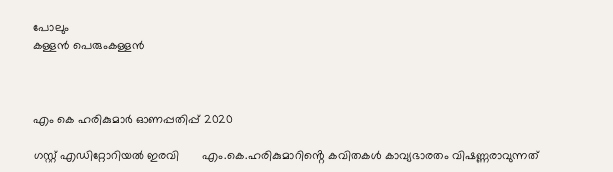പോലും
കള്ളന്‍ പെരുംകള്ളന്‍



എം കെ ഹരികുമാർ ഓണപ്പതിപ്പ്‌ 2020

ഗസ്റ്റ് എഡിറ്റോറിയൽ ഇരവി       എം.കെ.ഹരികുമാറിൻ്റെ കവിതകൾ കാവ്യഭാരതം വിഷണ്ണരാവുന്നത്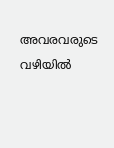അവരവരുടെ വഴിയിൽ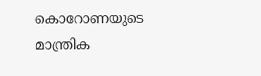കൊറോണയുടെ മാന്ത്രിക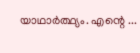യാഥാർത്ഥ്യം. എന്റെ ...